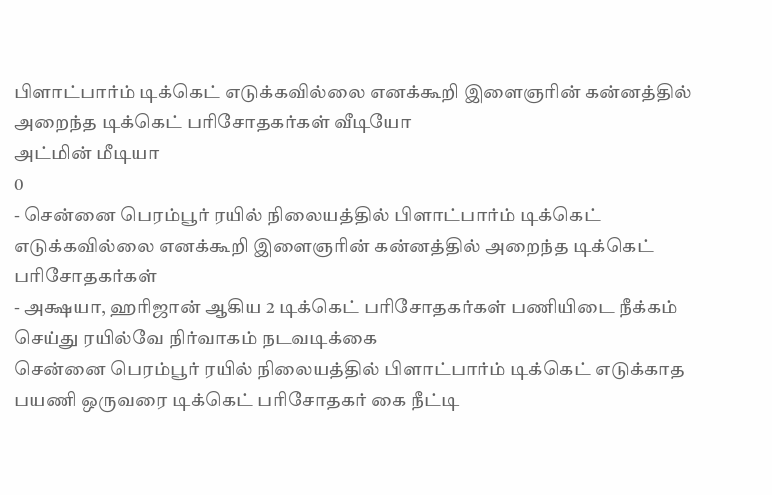பிளாட்பார்ம் டிக்கெட் எடுக்கவில்லை எனக்கூறி இளைஞரின் கன்னத்தில் அறைந்த டிக்கெட் பரிசோதகர்கள் வீடியோ
அட்மின் மீடியா
0
- சென்னை பெரம்பூர் ரயில் நிலையத்தில் பிளாட்பார்ம் டிக்கெட் எடுக்கவில்லை எனக்கூறி இளைஞரின் கன்னத்தில் அறைந்த டிக்கெட் பரிசோதகர்கள்
- அக்ஷயா, ஹரிஜான் ஆகிய 2 டிக்கெட் பரிசோதகர்கள் பணியிடை நீக்கம் செய்து ரயில்வே நிர்வாகம் நடவடிக்கை
சென்னை பெரம்பூர் ரயில் நிலையத்தில் பிளாட்பார்ம் டிக்கெட் எடுக்காத பயணி ஒருவரை டிக்கெட் பரிசோதகர் கை நீட்டி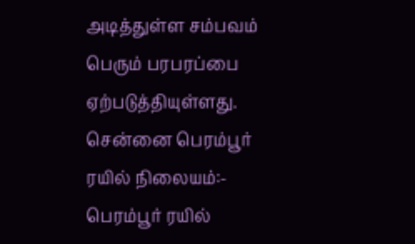அடித்துள்ள சம்பவம் பெரும் பரபரப்பை ஏற்படுத்தியுள்ளது.
சென்னை பெரம்பூர் ரயில் நிலையம்:-
பெரம்பூர் ரயில்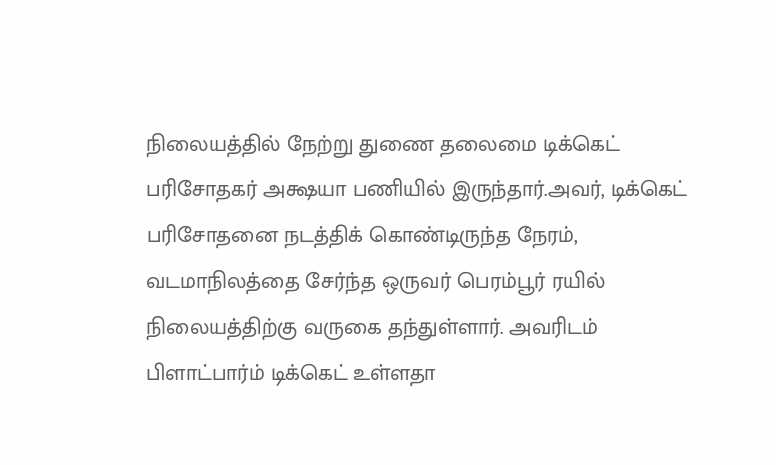நிலையத்தில் நேற்று துணை தலைமை டிக்கெட் பரிசோதகர் அக்ஷயா பணியில் இருந்தார்.அவர், டிக்கெட் பரிசோதனை நடத்திக் கொண்டிருந்த நேரம், வடமாநிலத்தை சேர்ந்த ஒருவர் பெரம்பூர் ரயில் நிலையத்திற்கு வருகை தந்துள்ளார். அவரிடம் பிளாட்பார்ம் டிக்கெட் உள்ளதா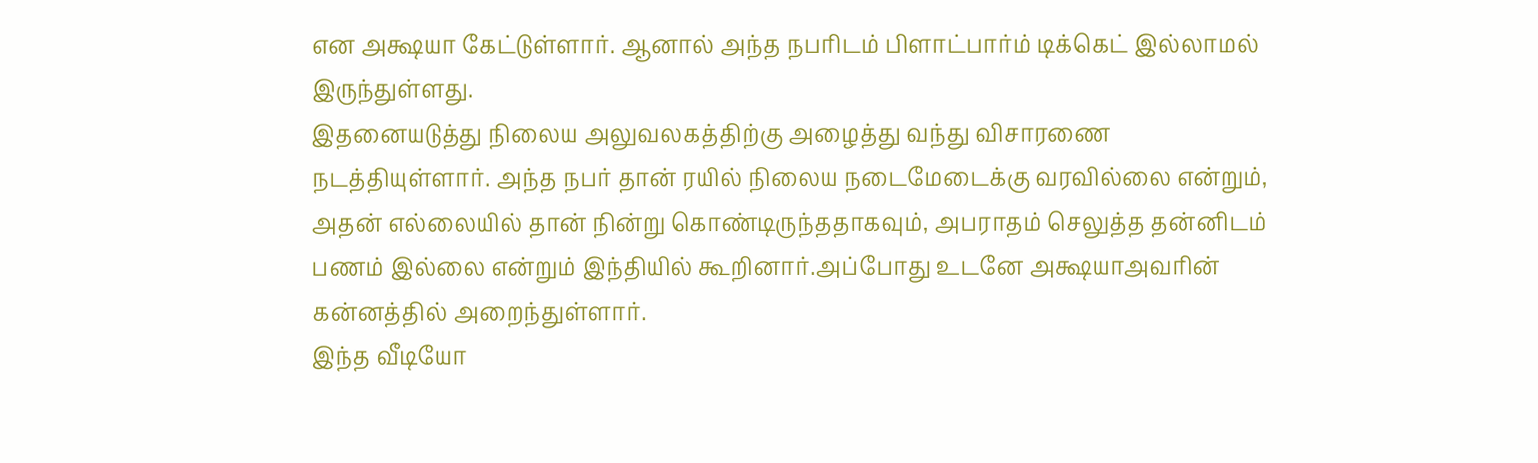என அக்ஷயா கேட்டுள்ளார். ஆனால் அந்த நபரிடம் பிளாட்பார்ம் டிக்கெட் இல்லாமல் இருந்துள்ளது.
இதனையடுத்து நிலைய அலுவலகத்திற்கு அழைத்து வந்து விசாரணை நடத்தியுள்ளார். அந்த நபர் தான் ரயில் நிலைய நடைமேடைக்கு வரவில்லை என்றும், அதன் எல்லையில் தான் நின்று கொண்டிருந்ததாகவும், அபராதம் செலுத்த தன்னிடம் பணம் இல்லை என்றும் இந்தியில் கூறினார்.அப்போது உடனே அக்ஷயாஅவரின் கன்னத்தில் அறைந்துள்ளார்.
இந்த வீடியோ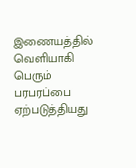இணையத்தில் வெளியாகி பெரும் பரபரப்பை ஏற்படுத்தியது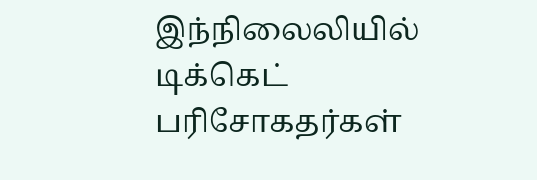இந்நிலைலியில் டிக்கெட் பரிசோகதர்கள்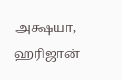அக்ஷயா, ஹரிஜான்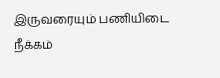இருவரையும் பணியிடை நீக்கம்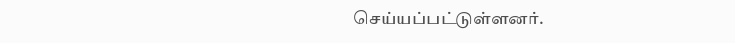செய்யப்பட்டுள்ளனர்.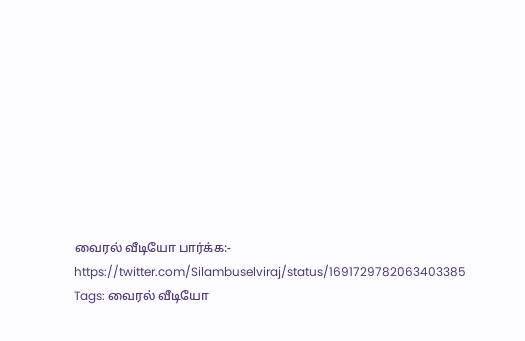வைரல் வீடியோ பார்க்க:-
https://twitter.com/Silambuselviraj/status/1691729782063403385
Tags: வைரல் வீடியோ